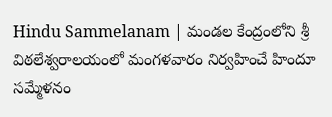Hindu Sammelanam | మండల కేంద్రంలోని శ్రీ విఠలేశ్వరాలయంలో మంగళవారం నిర్వహించే హిందూ సమ్మేళనం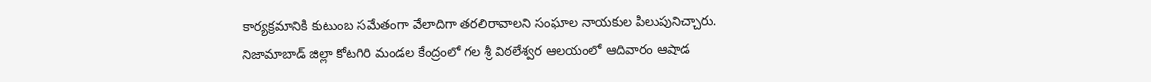కార్యక్రమానికి కుటుంబ సమేతంగా వేలాదిగా తరలిరావాలని సంఘాల నాయకుల పిలుపునిచ్చారు.
నిజామాబాడ్ జిల్లా కోటగిరి మండల కేంద్రంలో గల శ్రీ విఠలేశ్వర ఆలయంలో ఆదివారం ఆషాడ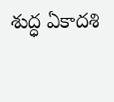శుద్ధ ఏకాదశి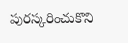పురస్కరించుకొని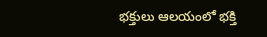భక్తులు ఆలయంలో భక్తి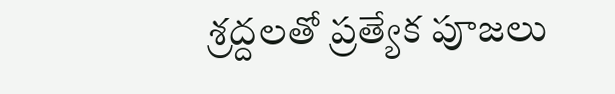శ్రద్దలతో ప్రత్యేక పూజలు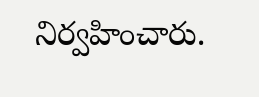నిర్వహించారు.